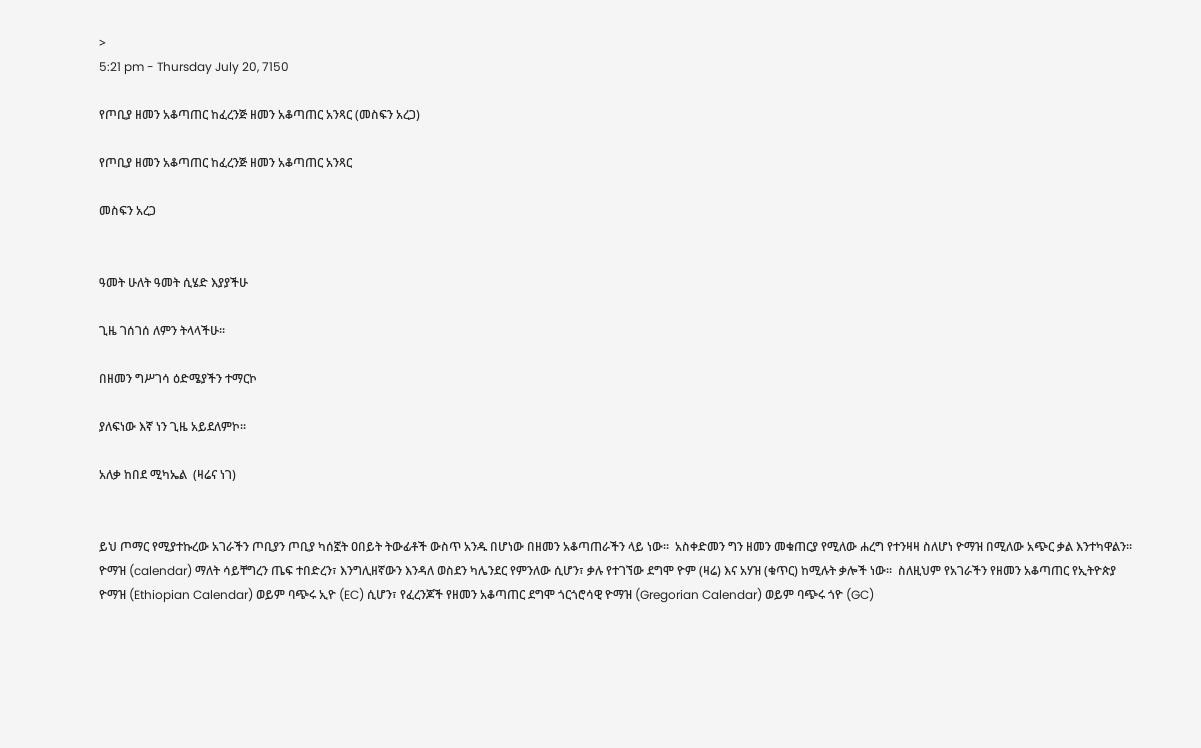>
5:21 pm - Thursday July 20, 7150

የጦቢያ ዘመን አቆጣጠር ከፈረንጅ ዘመን አቆጣጠር አንጻር (መስፍን አረጋ)

የጦቢያ ዘመን አቆጣጠር ከፈረንጅ ዘመን አቆጣጠር አንጻር

መስፍን አረጋ


ዓመት ሁለት ዓመት ሲሄድ እያያችሁ

ጊዜ ገሰገሰ ለምን ትላላችሁ፡፡

በዘመን ግሥገሳ ዕድሜያችን ተማርኮ

ያለፍነው እኛ ነን ጊዜ አይደለምኮ፡፡

አለቃ ከበደ ሚካኤል  (ዛሬና ነገ)


ይህ ጦማር የሚያተኩረው አገራችን ጦቢያን ጦቢያ ካሰኟት ዐበይት ትውፊቶች ውስጥ አንዱ በሆነው በዘመን አቆጣጠራችን ላይ ነው፡፡  አስቀድመን ግን ዘመን መቁጠርያ የሚለው ሐረግ የተንዛዛ ስለሆነ ዮማዝ በሚለው አጭር ቃል እንተካዋልን፡፡   ዮማዝ (calendar) ማለት ሳይቸግረን ጤፍ ተበድረን፣ እንግሊዘኛውን እንዳለ ወስደን ካሌንደር የምንለው ሲሆን፣ ቃሉ የተገኘው ደግሞ ዮም (ዛሬ) እና አሃዝ (ቁጥር) ከሚሉት ቃሎች ነው፡፡  ስለዚህም የአገራችን የዘመን አቆጣጠር የኢትዮጵያ ዮማዝ (Ethiopian Calendar) ወይም ባጭሩ ኢዮ (EC) ሲሆን፣ የፈረንጆች የዘመን አቆጣጠር ደግሞ ጎርጎሮሳዊ ዮማዝ (Gregorian Calendar) ወይም ባጭሩ ጎዮ (GC)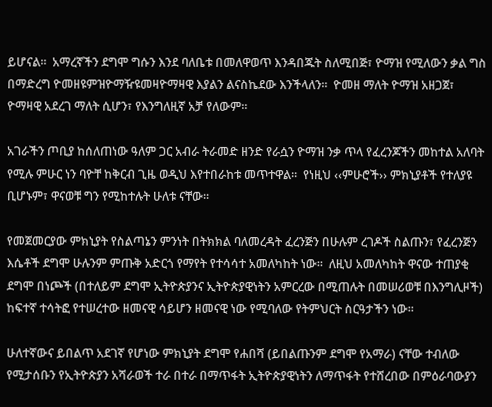ይሆናል፡፡  አማረኛችን ደግሞ ግሱን እንደ ባለቤቱ በመለዋወጥ እንዳበጁት ስለሚበጅ፣ ዮማዝ የሚለውን ቃል ግስ በማድረግ ዮመዘዩምዝዮማዥዩመዛዮማዛዊ እያልን ልናስኬደው እንችላለን፡፡  ዮመዘ ማለት ዮማዝ አዘጋጀ፣ ዮማዛዊ አደረገ ማለት ሲሆን፣ የእንግለዚኛ አቻ የለውም፡፡

አገራችን ጦቢያ ከሰለጠነው ዓለም ጋር አብራ ትራመድ ዘንድ የራሷን ዮማዝ ንቃ ጥላ የፈረንጆችን መከተል አለባት የሚሉ ምሁር ነን ባዮቸ ከቅርብ ጊዜ ወዲህ እየተበራከቱ መጥተዋል፡፡  የነዚህ ‹‹ምሁሮች›› ምክኒያቶች የተለያዩ ቢሆኑም፣ ዋናወቹ ግን የሚከተሉት ሁለቱ ናቸው፡፡

የመጀመርያው ምክኒያት የስልጣኔን ምንነት በትክክል ባለመረዳት ፈረንጅን በሁሉም ረገዶች ስልጡን፣ የፈረንጅን እሴቶች ደግሞ ሁሉንም ምጡቅ አድርጎ የማየት የተሳሳተ አመለካከት ነው፡፡  ለዚህ አመለካከት ዋናው ተጠያቂ ደግሞ በነጮች (በተለይም ደግሞ ኢትዮጵያንና ኢትዮጵያዊነትን አምርረው በሚጠሉት በመሠሪወቹ በእንግሊዞች) ከፍተኛ ተሳትፎ የተሠረተው ዘመናዊ ሳይሆን ዘመናዊ ነው የሚባለው የትምህርት ስርዓታችን ነው፡፡

ሁለተኛውና ይበልጥ አደገኛ የሆነው ምክኒያት ደግሞ የሐበሻ (ይበልጡንም ደግሞ የአማራ) ናቸው ተብለው የሚታሰቡን የኢትዮጵያን አሻራወች ተራ በተራ በማጥፋት ኢትዮጵያዊነትን ለማጥፋት የተሸረበው በምዕራባውያን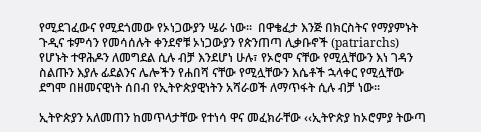የሚደገፈውና የሚደጎመው የኦነጋውያን ሤራ ነው፡፡  በዋቄፈታ እንጅ በክርስትና የማያምኑት ጉዲና ቱምሳን የመሳሰሉት ቀንደኖቹ ኦነጋውያን የጵንጠጣ ሊቃቡኖች (patriarchs) የሆኑት ተዋሕዶን ለመግደል ሲሉ ብቻ እንደሆነ ሁሉ፣ የኦሮሞ ናቸው የሚሏቸውን እነ ገዳን ስልጡን እያሉ ፊደልንና ሌሎችን የሐበሻ ናቸው የሚሏቸውን እሴቶች ኋላቀር የሚሏቸው ደግሞ በዘመናዊነት ሰበብ የኢትዮጵያዊነትን አሻራወች ለማጥፋት ሲሉ ብቻ ነው፡፡

ኢትዮጵያን አለመጠን ከመጥላታቸው የተነሳ ዋና መፈክራቸው ‹‹ኢትዮጵያ ከኦሮምያ ትውጣ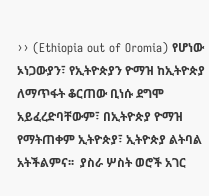›› (Ethiopia out of Oromia) የሆነው ኦነጋውያን፣ የኢትዮጵያን ዮማዝ ከኢትዮጵያ ለማጥፋት ቆርጠው ቢነሱ ደግሞ አይፈረድባቸውም፣ በኢትዮጵያ ዮማዝ የማትጠቀም ኢትዮጵያ፣ ኢትዮጵያ ልትባል አትችልምና፡፡  ያስራ ሦስት ወሮች አገር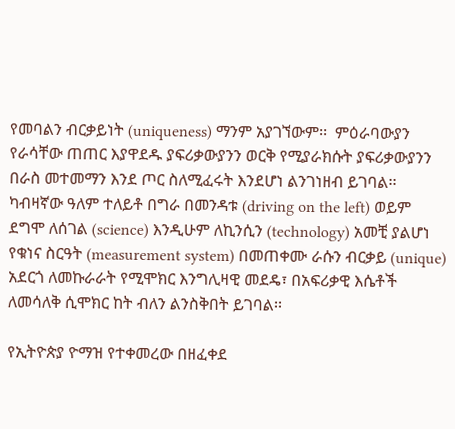የመባልን ብርቃይነት (uniqueness) ማንም አያገኘውም፡፡  ምዕራባውያን የራሳቸው ጠጠር እያዋደዱ ያፍሪቃውያንን ወርቅ የሚያራክሱት ያፍሪቃውያንን በራስ መተመማን እንደ ጦር ስለሚፈሩት እንደሆነ ልንገነዘብ ይገባል፡፡  ካብዛኛው ዓለም ተለይቶ በግራ በመንዳቱ (driving on the left) ወይም ደግሞ ለሰገል (science) እንዲሁም ለኪንሲን (technology) አመቺ ያልሆነ የቁነና ስርዓት (measurement system) በመጠቀሙ ራሱን ብርቃይ (unique) አደርጎ ለመኩራራት የሚሞክር እንግሊዛዊ መደዴ፣ በአፍሪቃዊ እሴቶች ለመሳለቅ ሲሞክር ከት ብለን ልንስቅበት ይገባል፡፡

የኢትዮጵያ ዮማዝ የተቀመረው በዘፈቀደ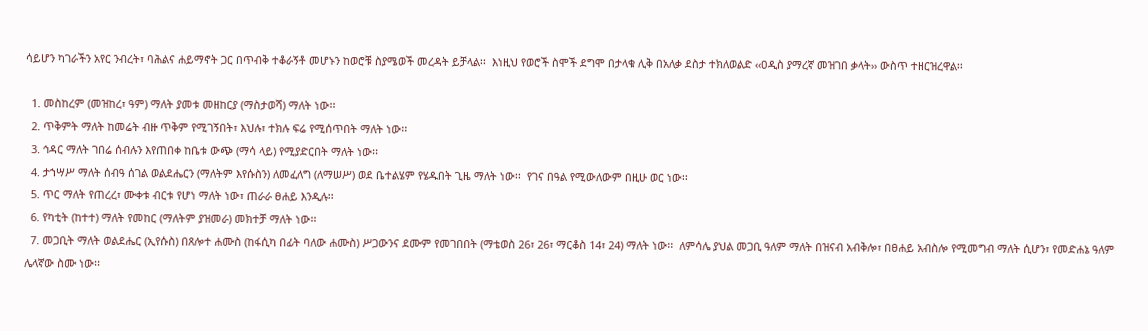ሳይሆን ካገራችን አየር ንብረት፣ ባሕልና ሐይማኖት ጋር በጥብቅ ተቆራኝቶ መሆኑን ከወሮቹ ስያሜወች መረዳት ይቻላል፡፡  እነዚህ የወሮች ስሞች ደግሞ በታላቁ ሊቅ በአለቃ ደስታ ተክለወልድ ‹‹ዐዲስ ያማረኛ መዝገበ ቃላት›› ውስጥ ተዘርዝረዋል፡፡

  1. መስከረም (መዝከረ፣ ዓም) ማለት ያመቱ መዘከርያ (ማስታወሻ) ማለት ነው፡፡
  2. ጥቅምት ማለት ከመሬት ብዙ ጥቅም የሚገኝበት፣ እህሉ፣ ተክሉ ፍሬ የሚሰጥበት ማለት ነው፡፡
  3. ኅዳር ማለት ገበሬ ሰብሉን እየጠበቀ ከቤቱ ውጭ (ማሳ ላይ) የሚያድርበት ማለት ነው፡፡
  4. ታኀሣሥ ማለት ሰብዓ ሰገል ወልደሔርን (ማለትም እየሱስን) ለመፈለግ (ለማሠሥ) ወደ ቤተልሄም የሄዱበት ጊዜ ማለት ነው፡፡  የገና በዓል የሚውለውም በዚሁ ወር ነው፡፡
  5. ጥር ማለት የጠረረ፣ ሙቀቱ ብርቱ የሆነ ማለት ነው፣ ጠራራ ፀሐይ እንዲሉ፡፡
  6. የካቲት (ከተተ) ማለት የመከር (ማለትም ያዝመራ) መክተቻ ማለት ነው፡፡
  7. መጋቢት ማለት ወልደሔር (ኢየሱስ) በጸሎተ ሐሙስ (ከፋሲካ በፊት ባለው ሐሙስ) ሥጋውንና ደሙም የመገበበት (ማቴወስ 26፣ 26፣ ማርቆስ 14፣ 24) ማለት ነው፡፡  ለምሳሌ ያህል መጋቢ ዓለም ማለት በዝናብ አብቅሎ፣ በፀሐይ አብስሎ የሚመግብ ማለት ሲሆን፣ የመድሐኔ ዓለም ሌላኛው ስሙ ነው፡፡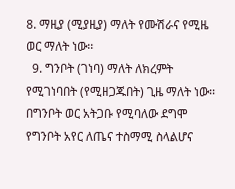8. ማዚያ (ሚያዚያ) ማለት የሙሽራና የሚዜ ወር ማለት ነው፡፡
  9. ግንቦት (ገነባ) ማለት ለክረምት የሚገነባበት (የሚዘጋጁበት) ጊዜ ማለት ነው፡፡  በግንቦት ወር አትጋቡ የሚባለው ደግሞ የግንቦት አየር ለጤና ተስማሚ ስላልሆና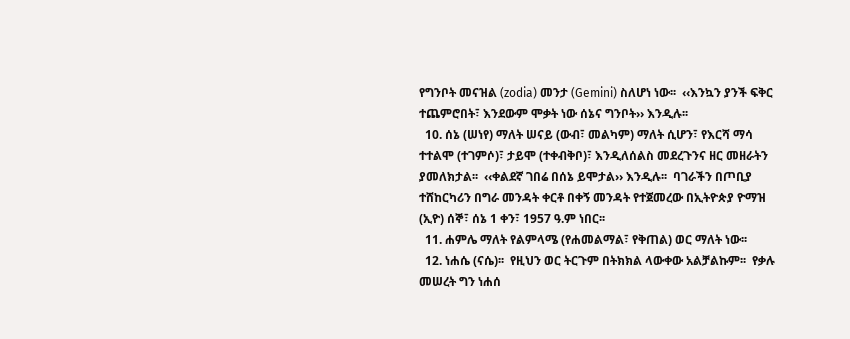የግንቦት መናዝል (zodia) መንታ (Gemini) ስለሆነ ነው፡፡  ‹‹እንኳን ያንች ፍቅር ተጨምሮበት፣ እንደውም ሞቃት ነው ሰኔና ግንቦት›› እንዲሉ፡፡
  10. ሰኔ (ሠነየ) ማለት ሠናይ (ውብ፣ መልካም) ማለት ሲሆን፣ የእርሻ ማሳ ተተልሞ (ተገምሶ)፣ ታይሞ (ተቀብቅቦ)፣ እንዲለሰልስ መደረጉንና ዘር መዘራትን ያመለክታል፡፡  ‹‹ቀልደኛ ገበሬ በሰኔ ይሞታል›› እንዲሉ፡፡  ባገራችን በጦቢያ ተሸከርካሪን በግራ መንዳት ቀርቶ በቀኝ መንዳት የተጀመረው በኢትዮጵያ ዮማዝ (ኢዮ) ሰኞ፣ ሰኔ 1 ቀን፣ 1957 ዓ.ም ነበር፡፡
  11. ሐምሌ ማለት የልምላሜ (የሐመልማል፣ የቅጠል) ወር ማለት ነው፡፡
  12. ነሐሴ (ናሴ)፡፡  የዚህን ወር ትርጉም በትክክል ላውቀው አልቻልኩም፡፡  የቃሉ መሠረት ግን ነሐሰ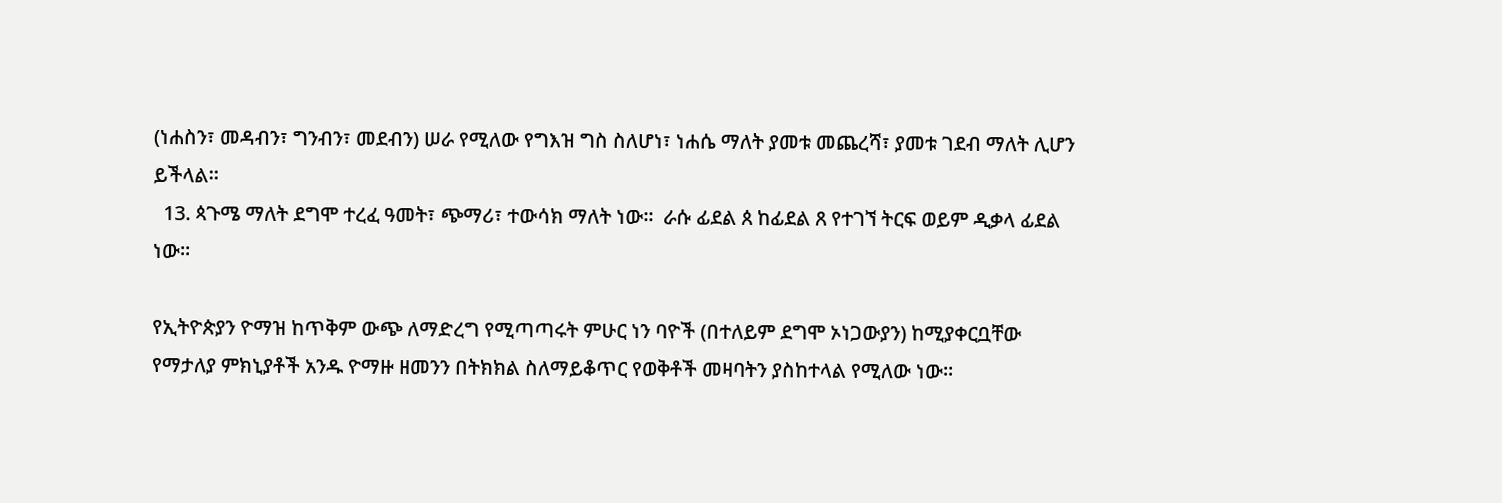(ነሐስን፣ መዳብን፣ ግንብን፣ መደብን) ሠራ የሚለው የግእዝ ግስ ስለሆነ፣ ነሐሴ ማለት ያመቱ መጨረሻ፣ ያመቱ ገደብ ማለት ሊሆን ይችላል፡፡
  13. ጳጉሜ ማለት ደግሞ ተረፈ ዓመት፣ ጭማሪ፣ ተውሳክ ማለት ነው፡፡  ራሱ ፊደል ጰ ከፊደል ጸ የተገኘ ትርፍ ወይም ዲቃላ ፊደል ነው፡፡

የኢትዮጵያን ዮማዝ ከጥቅም ውጭ ለማድረግ የሚጣጣሩት ምሁር ነን ባዮች (በተለይም ደግሞ ኦነጋውያን) ከሚያቀርቧቸው የማታለያ ምክኒያቶች አንዱ ዮማዙ ዘመንን በትክክል ስለማይቆጥር የወቅቶች መዛባትን ያስከተላል የሚለው ነው፡፡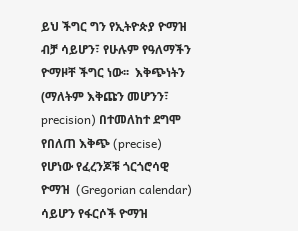ይህ ችግር ግን የኢትዮጵያ ዮማዝ ብቻ ሳይሆን፣ የሁሉም የዓለማችን ዮማዞቸ ችግር ነው፡፡  እቅጭነትን (ማለትም እቅጩን መሆንን፣ precision) በተመለከተ ደግሞ የበለጠ እቅጭ (precise) የሆነው የፈረንጆቹ ጎርጎሮሳዊ ዮማዝ  (Gregorian calendar) ሳይሆን የፋርሶች ዮማዝ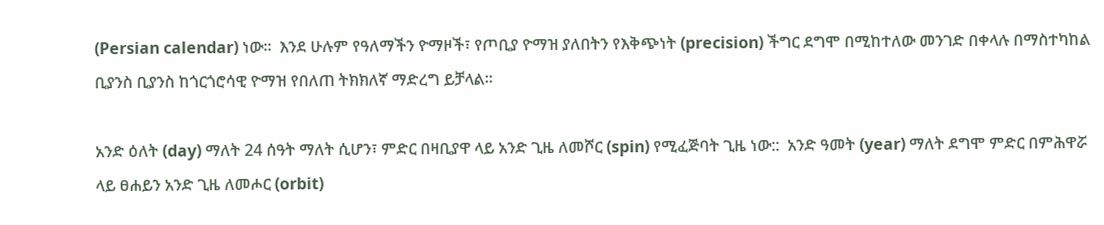(Persian calendar) ነው፡፡  እንደ ሁሉም የዓለማችን ዮማዞች፣ የጦቢያ ዮማዝ ያለበትን የእቅጭነት (precision) ችግር ደግሞ በሚከተለው መንገድ በቀላሉ በማስተካከል ቢያንስ ቢያንስ ከጎርጎሮሳዊ ዮማዝ የበለጠ ትክክለኛ ማድረግ ይቻላል፡፡

አንድ ዕለት (day) ማለት 24 ሰዓት ማለት ሲሆን፣ ምድር በዛቢያዋ ላይ አንድ ጊዜ ለመሾር (spin) የሚፈጅባት ጊዜ ነው::  አንድ ዓመት (year) ማለት ደግሞ ምድር በምሕዋሯ ላይ ፀሐይን አንድ ጊዜ ለመሖር (orbit)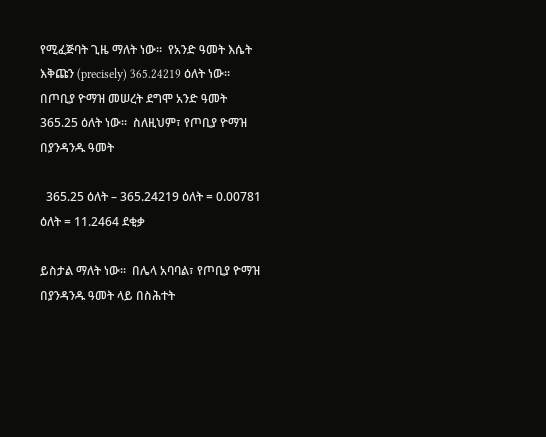የሚፈጅባት ጊዜ ማለት ነው፡፡  የአንድ ዓመት እሴት እቅጩን (precisely) 365.24219 ዕለት ነው፡፡  በጦቢያ ዮማዝ መሠረት ደግሞ አንድ ዓመት 365.25 ዕለት ነው፡፡  ስለዚህም፣ የጦቢያ ዮማዝ በያንዳንዱ ዓመት

  365.25 ዕለት – 365.24219 ዕለት = 0.00781 ዕለት = 11.2464 ደቂቃ

ይስታል ማለት ነው፡፡  በሌላ አባባል፣ የጦቢያ ዮማዝ በያንዳንዱ ዓመት ላይ በስሕተት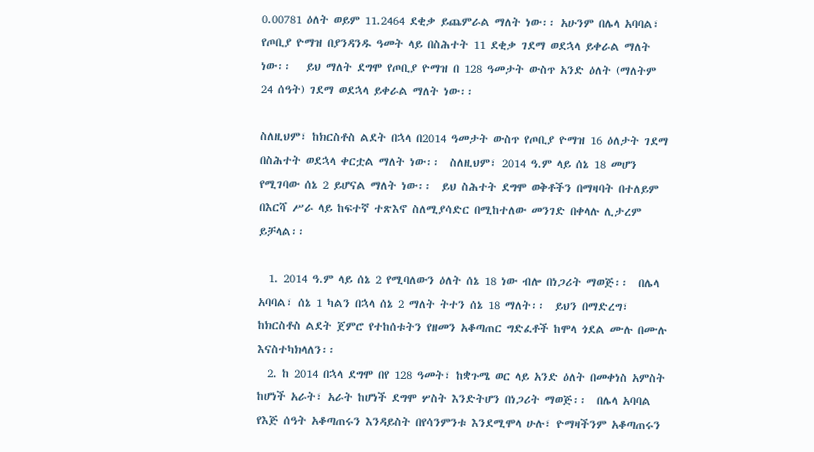0.00781 ዕለት ወይም 11.2464 ደቂቃ ይጨምራል ማለት ነው፡፡ አሁንም በሌላ አባባል፣ የጦቢያ ዮማዝ በያንዳንዱ ዓመት ላይ በስሕተት 11 ደቂቃ ገደማ ወደኋላ ይቀራል ማለት ነው፡፡   ይህ ማለት ደግሞ የጦቢያ ዮማዝ በ 128 ዓመታት ውስጥ አንድ ዕለት (ማለትም 24 ሰዓት) ገደማ ወደኋላ ይቀራል ማለት ነው፡፡

ስለዚህም፣ ከክርስቶስ ልደት በኋላ በ2014 ዓመታት ውስጥ የጦቢያ ዮማዝ 16 ዕለታት ገደማ በስሕተት ወደኋላ ቀርቷል ማለት ነው፡፡  ስለዚህም፣ 2014 ዓ.ም ላይ ሰኔ 18 መሆን የሚገባው ሰኔ 2 ይሆናል ማለት ነው፡፡  ይህ ስሕተት ደግሞ ወቅቶችን በማዛባት በተለይም በእርሻ ሥራ ላይ ከፍተኛ ተጽእኖ ስለሚያሳድር በሚከተለው መንገድ በቀላሉ ሊታረም ይቻላል፡፡

  1. 2014 ዓ.ም ላይ ሰኔ 2 የሚባለውን ዕለት ሰኔ 18 ነው ብሎ በነጋሪት ማወጅ፡፡  በሌላ አባባል፣ ሰኔ 1 ካልን በኋላ ሰኔ 2 ማለት ትተን ሰኔ 18 ማለት፡፡  ይህን በማድረግ፣ ከክርስቶስ ልደት ጀምሮ የተከሰቱትን የዘመን አቆጣጠር ግድፈቶች ከሞላ ጎደል ሙሉ በሙሉ እናስተካክላለን፡፡
  2. ከ 2014 በኋላ ደግሞ በየ 128 ዓመት፣ ከቋጉሜ ወር ላይ አንድ ዕለት በመቀነስ አምስት ከሆነች አራት፣ አራት ከሆነች ደግሞ ሦስት እንድትሆን በነጋሪት ማወጅ፡፡  በሌላ አባባል የእጅ ሰዓት አቆጣጠሩን እንዳይስት በየሳንምንቱ እንደሚሞላ ሁሉ፣ ዮማዛችንም አቆጣጠሩን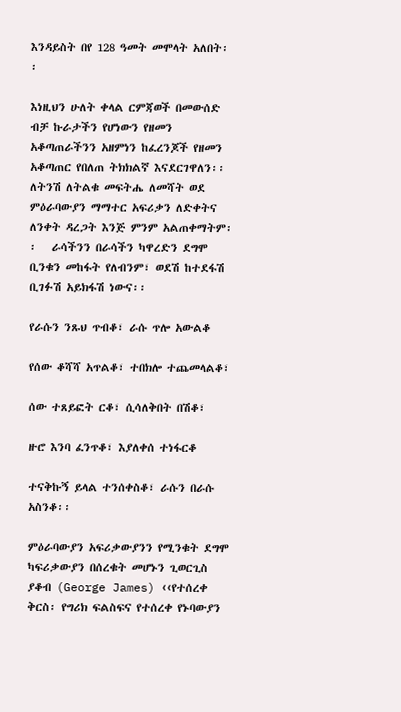እንዳይስት በየ 128 ዓመት መሞላት አለበት፡፡

እነዚህን ሁለት ቀላል ርምጃወች በመውሰድ ብቻ ኩራታችን የሆነውን የዘመን አቆጣጠራችንን አዘምነን ከፈረንጆች የዘመን አቆጣጠር የበለጠ ትክክልኛ እናደርገዋለን፡፡  ለትንሽ ለትልቁ መፍትሔ ለመሻት ወደ ምዕራባውያን ማማተር አፍሪቃን ለድቀትና ለንቀት ዳረጋት እንጅ ምንም አልጠቀማትም፡፡   ራሳችንን በራሳችን ካዋረድን ደግሞ ቢንቁን መከፋት የለብንም፣ ወደሽ ከተደፋሽ ቢገፉሽ አይክፋሽ ነውና፡፡

የራሱን ንጹህ ጥብቆ፣ ራሱ ጥሎ አውልቆ

የሰው ቆሻሻ አጥልቆ፣ ተበክሎ ተጨመላልቆ፣

ሰው ተጸይፎት ርቆ፣ ሲሳለቅበት በሽቆ፣

ዙሮ እንባ ፈንጥቆ፣ እያለቀሰ ተነፋርቆ

ተናቅኩኝ ይላል ተንሰቀስቆ፣ ራሱን በራሱ አስንቆ፡፡

ምዕራባውያን አፍሪቃውያንን የሚንቁት ደግሞ ካፍሪቃውያን በሰረቁት መሆኑን ጊወርጊስ ያቆብ (George James) ‹‹የተሰረቀ ቅርስ፡ የግሪክ ፍልስፍና የተሰረቀ የኑባውያን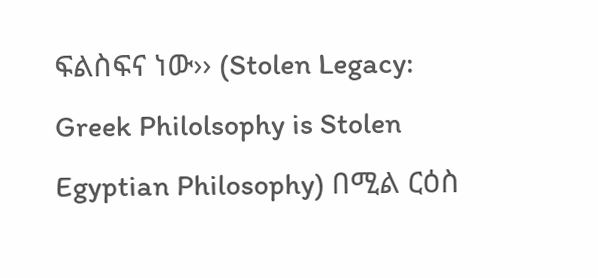ፍልስፍና ነው›› (Stolen Legacy: Greek Philolsophy is Stolen Egyptian Philosophy) በሚል ርዕስ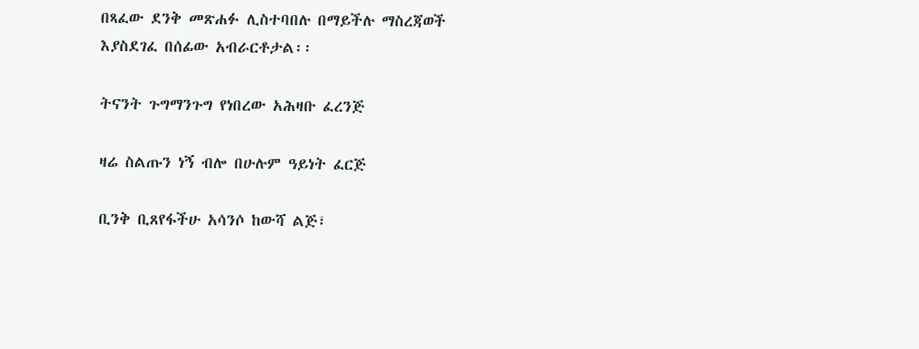በጻፈው ደንቅ መጽሐፉ ሊስተባበሉ በማይችሉ ማስረጃወች እያስደገፈ በሰፊው አብራርቶታል፡፡

ትናንት ጉግማንጉግ የነበረው አሕዛቡ ፈረንጅ

ዛሬ ስልጡን ነኝ ብሎ በሁሉም ዓይነት ፈርጅ

ቢንቅ ቢጸየፋችሁ አሳንሶ ከውሻ ልጅ፣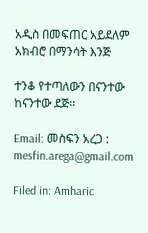አዲስ በመፍጠር አይደለም አክብሮ በማንሳት እንጅ

ተንቆ የተጣለውን በናንተው ከናንተው ደጅ፡፡

Email: መስፍን አረጋ : mesfin.arega@gmail.com

Filed in: Amharic